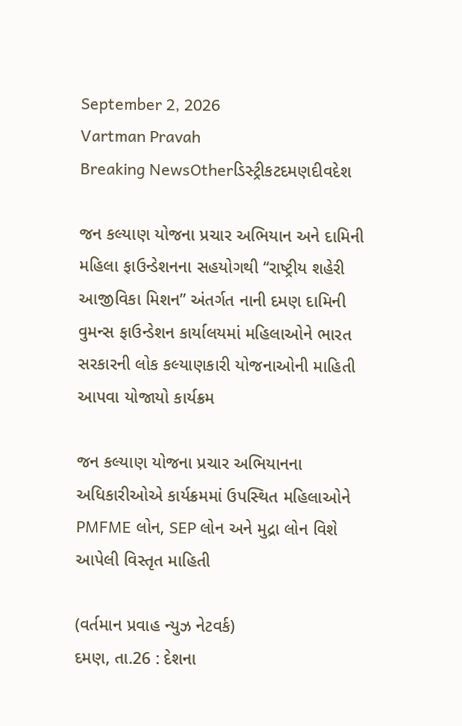September 2, 2026
Vartman Pravah
Breaking NewsOtherડિસ્ટ્રીકટદમણદીવદેશ

જન કલ્‍યાણ યોજના પ્રચાર અભિયાન અને દામિની મહિલા ફાઉન્‍ડેશનના સહયોગથી ‘‘રાષ્‍ટ્રીય શહેરી આજીવિકા મિશન” અંતર્ગત નાની દમણ દામિની વુમન્‍સ ફાઉન્‍ડેશન કાર્યાલયમાં મહિલાઓને ભારત સરકારની લોક કલ્‍યાણકારી યોજનાઓની માહિતી આપવા યોજાયો કાર્યક્રમ

જન કલ્‍યાણ યોજના પ્રચાર અભિયાનના અધિકારીઓએ કાર્યક્રમમાં ઉપસ્‍થિત મહિલાઓને PMFME લોન, SEP લોન અને મુદ્રા લોન વિશે આપેલી વિસ્‍તૃત માહિતી

(વર્તમાન પ્રવાહ ન્‍યુઝ નેટવર્ક)
દમણ, તા.26 : દેશના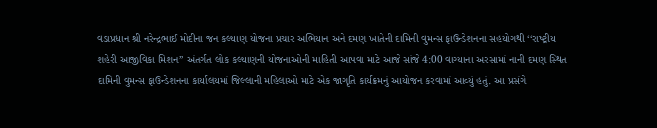વડાપ્રધાન શ્રી નરેન્‍દ્રભાઈ મોદીના જન કલ્‍યાણ યોજના પ્રચાર અભિયાન અને દમણ ખાતેની દામિની વુમન્‍સ ફાઉન્‍ડેશનના સહયોગથી ‘‘રાષ્‍ટ્રીય શહેરી આજીવિકા મિશન” અંતર્ગત લોક કલ્‍યાણની યોજનાઓની માહિતી આપવા માટે આજે સાંજે 4:00 વાગ્‍યાના અરસામાં નાની દમણ સ્‍થિત દામિની વુમન્‍સ ફાઉન્‍ડેશનના કાર્યાલયમાં જિલ્લાની મહિલાઓ માટે એક જાગૃતિ કાર્યક્રમનું આયોજન કરવામાં આવ્‍યું હતું. આ પ્રસંગે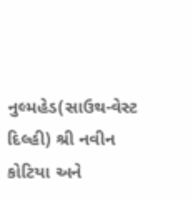નુલ્‍મહેડ(સાઉથ-વેસ્‍ટ દિલ્‍હી) શ્રી નવીન કોટિયા અને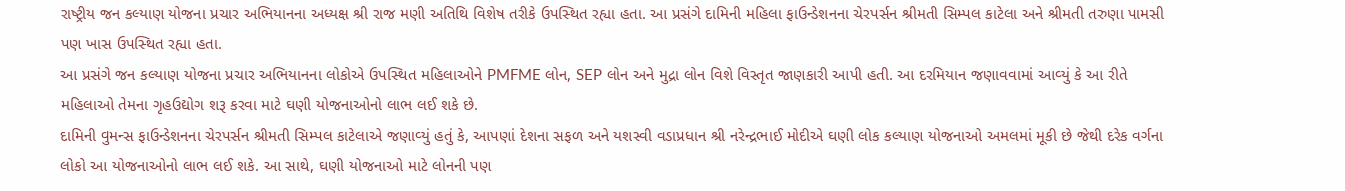રાષ્‍ટ્રીય જન કલ્‍યાણ યોજના પ્રચાર અભિયાનના અધ્‍યક્ષ શ્રી રાજ મણી અતિથિ વિશેષ તરીકે ઉપસ્‍થિત રહ્યા હતા. આ પ્રસંગે દામિની મહિલા ફાઉન્‍ડેશનના ચેરપર્સન શ્રીમતી સિમ્‍પલ કાટેલા અને શ્રીમતી તરુણા પામસી પણ ખાસ ઉપસ્‍થિત રહ્યા હતા.
આ પ્રસંગે જન કલ્‍યાણ યોજના પ્રચાર અભિયાનના લોકોએ ઉપસ્‍થિત મહિલાઓને PMFME લોન, SEP લોન અને મુદ્રા લોન વિશે વિસ્‍તૃત જાણકારી આપી હતી. આ દરમિયાન જણાવવામાં આવ્‍યું કે આ રીતે મહિલાઓ તેમના ગૃહઉદ્યોગ શરૂ કરવા માટે ઘણી યોજનાઓનો લાભ લઈ શકે છે.
દામિની વુમન્‍સ ફાઉન્‍ડેશનના ચેરપર્સન શ્રીમતી સિમ્‍પલ કાટેલાએ જણાવ્‍યું હતું કે, આપણાં દેશના સફળ અને યશસ્‍વી વડાપ્રધાન શ્રી નરેન્‍દ્રભાઈ મોદીએ ઘણી લોક કલ્‍યાણ યોજનાઓ અમલમાં મૂકી છે જેથી દરેક વર્ગના લોકો આ યોજનાઓનો લાભ લઈ શકે. આ સાથે, ઘણી યોજનાઓ માટે લોનની પણ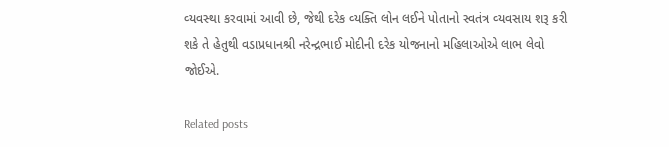વ્‍યવસ્‍થા કરવામાં આવી છે, જેથી દરેક વ્‍યક્‍તિ લોન લઈને પોતાનો સ્‍વતંત્ર વ્‍યવસાય શરૂ કરી શકે તે હેતુથી વડાપ્રધાનશ્રી નરેન્‍દ્રભાઈ મોદીની દરેક યોજનાનો મહિલાઓએ લાભ લેવો જોઈએ.

Related posts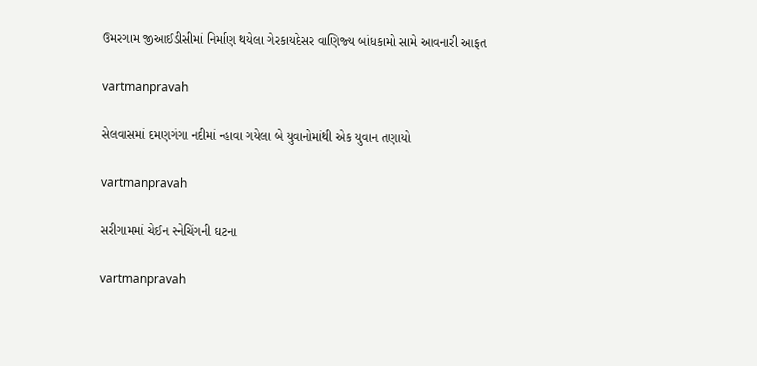ઉમરગામ જીઆઈડીસીમાં નિર્માણ થયેલા ગેરકાયદેસર વાણિજ્‍ય બાંધકામો સામે આવનારી આફત

vartmanpravah

સેલવાસમાં દમણગંગા નદીમાં ન્‍હાવા ગયેલા બે યુવાનોમાંથી એક યુવાન તણાયો

vartmanpravah

સરીગામમાં ચેઈન સ્‍નેચિંગની ઘટના

vartmanpravah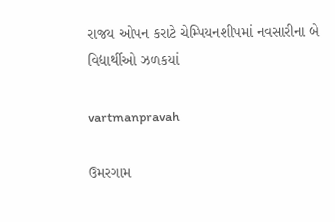રાજય ઓપન કરાટે ચેમ્પિયનશીપમાં નવસારીના બે વિદ્યાર્થીઓ ઝળકયાં

vartmanpravah

ઉમરગામ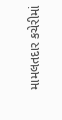મામલતદાર કચેરીમાં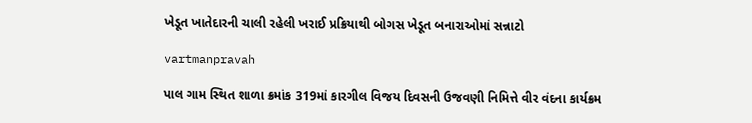ખેડૂત ખાતેદારની ચાલી રહેલી ખરાઈ પ્રક્રિયાથી બોગસ ખેડૂત બનારાઓમાં સન્નાટો

vartmanpravah

પાલ ગામ સ્‍થિત શાળા ક્રમાંક 319માં કારગીલ વિજય દિવસની ઉજવણી નિમિત્તે વીર વંદના કાર્યક્રમ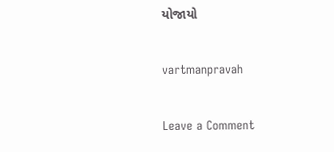યોજાયો

vartmanpravah

Leave a Comment